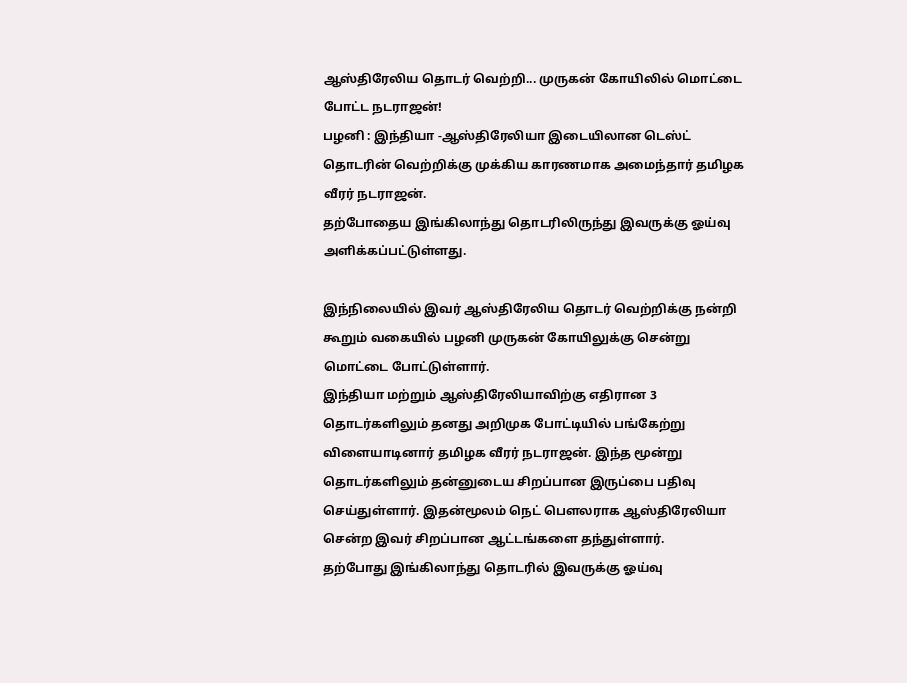ஆஸ்திரேலிய தொடர் வெற்றி... முருகன் கோயிலில் மொட்டை போட்ட நடராஜன்!
பழனி : இந்தியா -ஆஸ்திரேலியா இடையிலான டெஸ்ட் தொடரின் வெற்றிக்கு முக்கிய காரணமாக அமைந்தார் தமிழக வீரர் நடராஜன்.
தற்போதைய இங்கிலாந்து தொடரிலிருந்து இவருக்கு ஓய்வு அளிக்கப்பட்டுள்ளது.

இந்நிலையில் இவர் ஆஸ்திரேலிய தொடர் வெற்றிக்கு நன்றி கூறும் வகையில் பழனி முருகன் கோயிலுக்கு சென்று மொட்டை போட்டுள்ளார்.
இந்தியா மற்றும் ஆஸ்திரேலியாவிற்கு எதிரான 3 தொடர்களிலும் தனது அறிமுக போட்டியில் பங்கேற்று விளையாடினார் தமிழக வீரர் நடராஜன். இந்த மூன்று தொடர்களிலும் தன்னுடைய சிறப்பான இருப்பை பதிவு செய்துள்ளார். இதன்மூலம் நெட் பௌலராக ஆஸ்திரேலியா சென்ற இவர் சிறப்பான ஆட்டங்களை தந்துள்ளார்.
தற்போது இங்கிலாந்து தொடரில் இவருக்கு ஓய்வு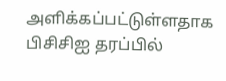அளிக்கப்பட்டுள்ளதாக பிசிசிஐ தரப்பில்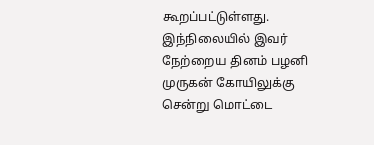கூறப்பட்டுள்ளது. இந்நிலையில் இவர் நேற்றைய தினம் பழனி முருகன் கோயிலுக்கு சென்று மொட்டை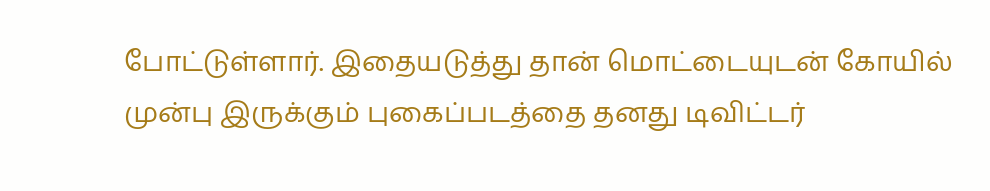போட்டுள்ளார். இதையடுத்து தான் மொட்டையுடன் கோயில் முன்பு இருக்கும் புகைப்படத்தை தனது டிவிட்டர்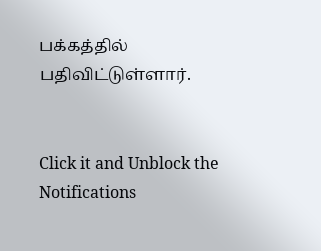பக்கத்தில் பதிவிட்டுள்ளார்.


Click it and Unblock the Notifications